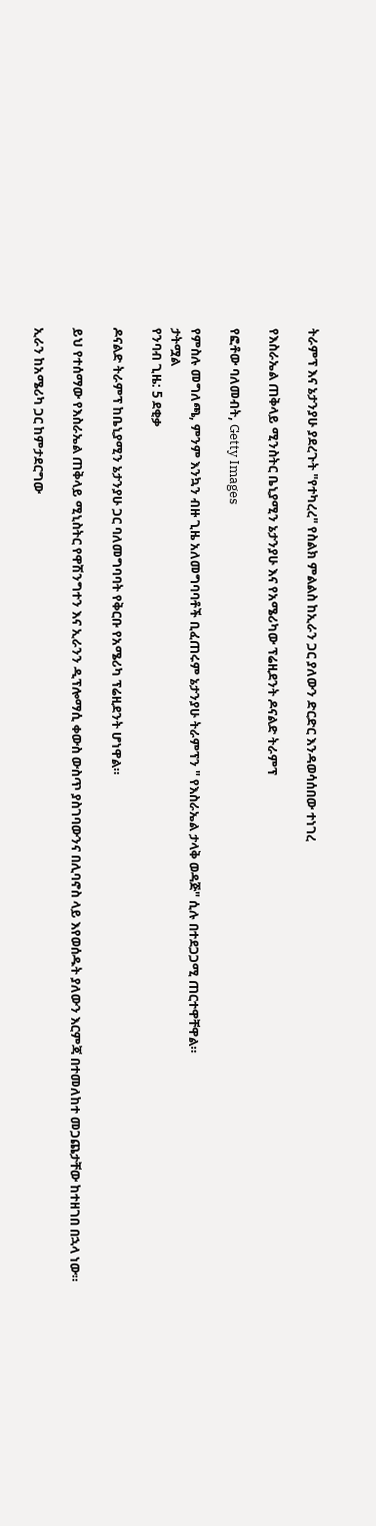ትራምፕ እና ኔታንያሁ ያደረጉት "የተካረረ" የስልክ ምልልስ ከኢራን ጋር ያለውን ድርድር እንዳወሳሰበው ተነገረ

የእስራኤል ጠቅላይ ሚንስትር ቤኒያሚን ኔታንያሁ እና የአሜሪካው ፕሬዚደንት ዶናልድ ትራምፕ

የፎቶው ባለመብት, Getty Images

የምስሉ መግለጫ, ምንም እንኳን ብዙ ጊዜ አለመግባባቶች ቢፈጠሩም ኔታንያሁ ትራምፕን " የእስራኤል ታላቅ ወዳጅ" ሲሉ በተደጋጋሚ ጠርተዋቸዋል።
ታትሟል
የንባብ ጊዜ: 5 ደቂቃ

ዶናልድ ትራምፕ ከቤኒያሚን ኔታንያሁ ጋር ባለመግባባት የቅርቡ የአሜሪካ ፕሬዚደንት ሆነዋል።

ይህ የተሰማው የእስራኤል ጠቅላይ ሚኒስትር የዋሽንግተን እና ኢራንን ዲፕሎማሲ ቀውስ ውስጥ ያስገባውንና በሊባኖስ ላይ እየወሰዱት ያለውን እርምጃ በተመለከተ መጋጨታቸው ከተዘገበ በኋላ ነው።

ኢራን ከአሜሪካ ጋር ከምታደርግው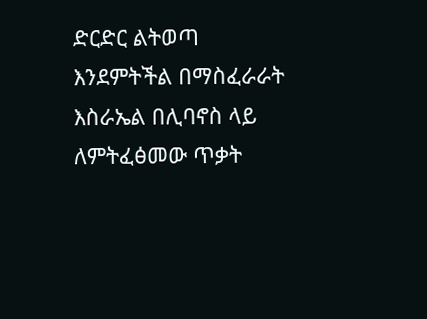ድርድር ልትወጣ እንደምትችል በማስፈራራት እስራኤል በሊባኖስ ላይ ለምትፈፅመው ጥቃት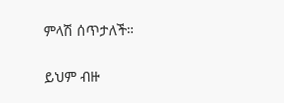ምላሽ ሰጥታለች።

ይህም ብዙ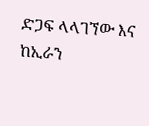ድጋፍ ላላገኘው እና ከኢራን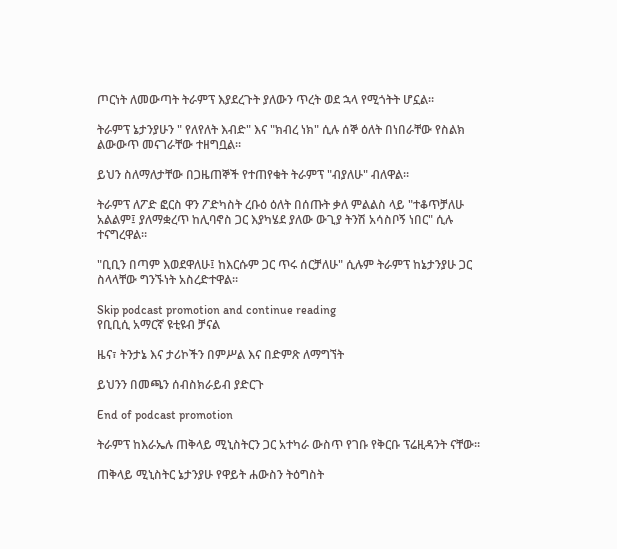ጦርነት ለመውጣት ትራምፕ እያደረጉት ያለውን ጥረት ወደ ኋላ የሚጎትት ሆኗል።

ትራምፕ ኔታንያሁን " የለየለት እብድ" እና "ክብረ ነክ" ሲሉ ሰኞ ዕለት በነበራቸው የስልክ ልውውጥ መናገራቸው ተዘግቧል።

ይህን ስለማለታቸው በጋዜጠኞች የተጠየቁት ትራምፕ "ብያለሁ" ብለዋል።

ትራምፕ ለፖድ ፎርስ ዋን ፖድካስት ረቡዕ ዕለት በሰጡት ቃለ ምልልስ ላይ "ተቆጥቻለሁ አልልም፤ ያለማቋረጥ ከሊባኖስ ጋር እያካሄደ ያለው ውጊያ ትንሽ አሳስቦኝ ነበር" ሲሉ ተናግረዋል።

"ቢቢን በጣም እወደዋለሁ፤ ከእርሱም ጋር ጥሩ ሰርቻለሁ" ሲሉም ትራምፕ ከኔታንያሁ ጋር ስላላቸው ግንኙነት አስረድተዋል።

Skip podcast promotion and continue reading
የቢቢሲ አማርኛ ዩቲዩብ ቻናል

ዜና፣ ትንታኔ እና ታሪኮችን በምሥል እና በድምጽ ለማግኘት

ይህንን በመጫን ሰብስክራይብ ያድርጉ

End of podcast promotion

ትራምፕ ከእራኤሉ ጠቅላይ ሚኒስትርን ጋር አተካራ ውስጥ የገቡ የቅርቡ ፕሬዚዳንት ናቸው።

ጠቅላይ ሚኒስትር ኔታንያሁ የዋይት ሐውስን ትዕግስት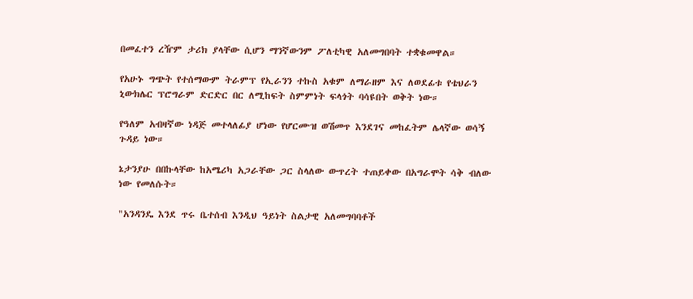በመፈተን ረዥም ታሪክ ያላቸው ሲሆን ማንኛውንም ፖለቲካዊ አለመግበባት ተቋቁመዋል።

የአሁኑ ግጭት የተሰማውም ትራምፕ የኢራንን ተኩስ አቁም ለማራዘም እና ለወደፊቱ የቴህራን ኒውክሌር ፕሮግራም ድርድር በር ለሚከፍት ስምምነት ፍላጎት ባሳዩበት ወቅት ነው።

የዓለም አብዛኛው ነዳጅ መተላለፊያ ሆነው የሆርሙዝ ወሽመጥ እንደገና መከፈትም ሌላኛው ወሳኝ ጉዳይ ነው።

ኔታንያሁ በበኩላቸው ከአሜሪካ አጋራቸው ጋር ስላለው ውጥረት ተጠይቀው በአግራሞት ሳቅ ብለው ነው የመለሱት።

"አንዳንዴ እንደ ጥሩ ቤተሰብ እንዲህ ዓይነት ስልታዊ አለመግባባቶች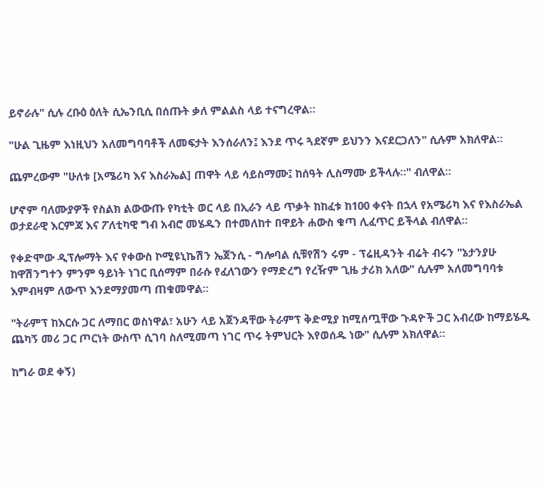ይኖራሉ" ሲሉ ረቡዕ ዕለት ሲኤንቢሲ በሰጡት ቃለ ምልልስ ላይ ተናግረዋል።

"ሁል ጊዜም እነዚህን አለመግባባቶች ለመፍታት እንሰራለን፤ እንደ ጥሩ ጓደኛም ይህንን እናደርጋለን" ሲሉም አክለዋል።

ጨምረውም "ሁለቱ [አሜሪካ እና እስራኤል] ጠዋት ላይ ሳይስማሙ፤ ከሰዓት ሊስማሙ ይችላሉ።" ብለዋል።

ሆኖም ባለሙያዎች የስልክ ልውውጡ የካቲት ወር ላይ በኢራን ላይ ጥቃት ከከፈቱ ከ100 ቀናት በኋላ የአሜሪካ እና የእስራኤል ወታደራዊ እርምጃ እና ፖለቲካዊ ግብ አብሮ መሄዱን በተመለከተ በዋይት ሐውስ ቁጣ ሊፈጥር ይችላል ብለዋል።

የቀድሞው ዲፕሎማት እና የቀውስ ኮሚዩኒኬሽን ኤጀንሲ - ግሎባል ሲቹየሽን ሩም - ፕሬዚዳንት ብሬት ብሩን "ኔታንያሁ ከዋሽንግተን ምንም ዓይነት ነገር ቢሰማም በራሱ የፈለገውን የማድረግ የረዥም ጊዜ ታሪክ አለው" ሲሉም አለመግባባቱ እምብዛም ለውጥ እንደማያመጣ ጠቁመዋል።

"ትራምፕ ከእርሱ ጋር ለማበር ወስነዋል፣ አሁን ላይ አጀንዳቸው ትራምፕ ቅድሚያ ከሚሰጧቸው ጉዳዮች ጋር አብረው ከማይሄዱ ጨካኝ መሪ ጋር ጦርነት ውስጥ ሲገባ ስለሚመጣ ነገር ጥሩ ትምህርት እየወሰዱ ነው" ሲሉም አክለዋል።

ከግራ ወደ ቀኝ)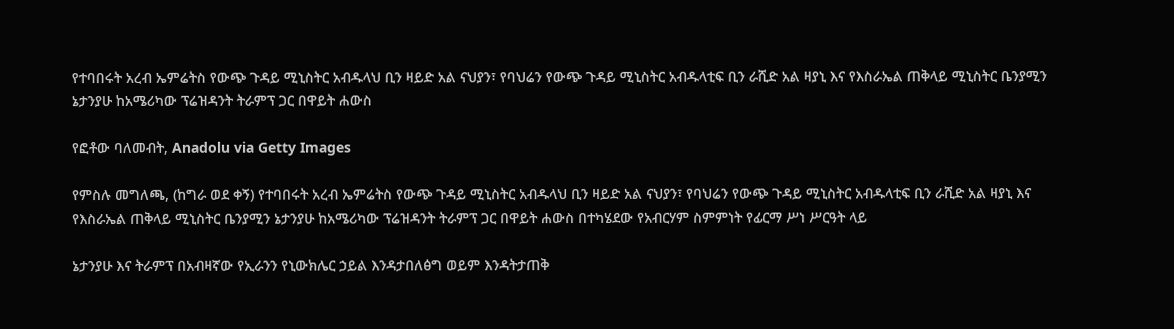የተባበሩት አረብ ኤምሬትስ የውጭ ጉዳይ ሚኒስትር አብዱላህ ቢን ዛይድ አል ናህያን፣ የባህሬን የውጭ ጉዳይ ሚኒስትር አብዱላቲፍ ቢን ራሺድ አል ዛያኒ እና የእስራኤል ጠቅላይ ሚኒስትር ቤንያሚን ኔታንያሁ ከአሜሪካው ፕሬዝዳንት ትራምፕ ጋር በዋይት ሐውስ

የፎቶው ባለመብት, Anadolu via Getty Images

የምስሉ መግለጫ, (ከግራ ወደ ቀኝ) የተባበሩት አረብ ኤምሬትስ የውጭ ጉዳይ ሚኒስትር አብዱላህ ቢን ዛይድ አል ናህያን፣ የባህሬን የውጭ ጉዳይ ሚኒስትር አብዱላቲፍ ቢን ራሺድ አል ዛያኒ እና የእስራኤል ጠቅላይ ሚኒስትር ቤንያሚን ኔታንያሁ ከአሜሪካው ፕሬዝዳንት ትራምፕ ጋር በዋይት ሐውስ በተካሄደው የአብርሃም ስምምነት የፊርማ ሥነ ሥርዓት ላይ

ኔታንያሁ እና ትራምፕ በአብዛኛው የኢራንን የኒውክሌር ኃይል እንዳታበለፅግ ወይም እንዳትታጠቅ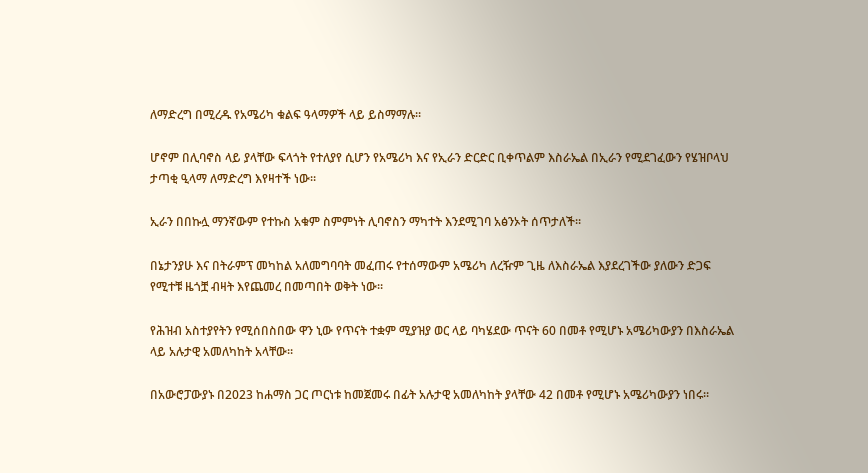ለማድረግ በሚረዱ የአሜሪካ ቁልፍ ዓላማዎች ላይ ይስማማሉ።

ሆኖም በሊባኖስ ላይ ያላቸው ፍላጎት የተለያየ ሲሆን የአሜሪካ እና የኢራን ድርድር ቢቀጥልም እስራኤል በኢራን የሚደገፈውን የሄዝቦላህ ታጣቂ ዒላማ ለማድረግ እየዛተች ነው።

ኢራን በበኩሏ ማንኛውም የተኩስ አቁም ስምምነት ሊባኖስን ማካተት እንደሚገባ አፅንኦት ሰጥታለች።

በኔታንያሁ እና በትራምፕ መካከል አለመግባባት መፈጠሩ የተሰማውም አሜሪካ ለረዥም ጊዜ ለእስራኤል እያደረገችው ያለውን ድጋፍ የሚተቹ ዜጎቿ ብዛት እየጨመረ በመጣበት ወቅት ነው።

የሕዝብ አስተያየትን የሚሰበስበው ዋን ኒው የጥናት ተቋም ሚያዝያ ወር ላይ ባካሄደው ጥናት 60 በመቶ የሚሆኑ አሜሪካውያን በእስራኤል ላይ አሉታዊ አመለካከት አላቸው።

በአውሮፓውያኑ በ2023 ከሐማስ ጋር ጦርነቱ ከመጀመሩ በፊት አሉታዊ አመለካከት ያላቸው 42 በመቶ የሚሆኑ አሜሪካውያን ነበሩ።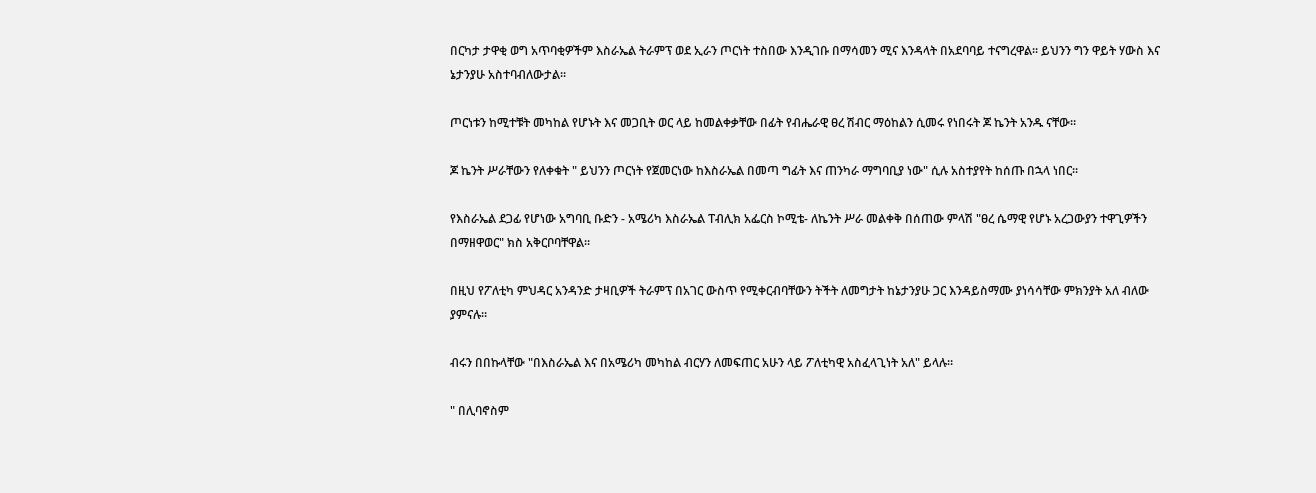በርካታ ታዋቂ ወግ አጥባቂዎችም እስራኤል ትራምፕ ወደ ኢራን ጦርነት ተስበው እንዲገቡ በማሳመን ሚና እንዳላት በአደባባይ ተናግረዋል። ይህንን ግን ዋይት ሃውስ እና ኔታንያሁ አስተባብለውታል።

ጦርነቱን ከሚተቹት መካከል የሆኑት እና መጋቢት ወር ላይ ከመልቀቃቸው በፊት የብሔራዊ ፀረ ሽብር ማዕከልን ሲመሩ የነበሩት ጆ ኬንት አንዱ ናቸው።

ጆ ኬንት ሥራቸውን የለቀቁት " ይህንን ጦርነት የጀመርነው ከእስራኤል በመጣ ግፊት እና ጠንካራ ማግባቢያ ነው" ሲሉ አስተያየት ከሰጡ በኋላ ነበር።

የእስራኤል ደጋፊ የሆነው አግባቢ ቡድን - አሜሪካ እስራኤል ፐብሊክ አፌርስ ኮሚቴ- ለኬንት ሥራ መልቀቅ በሰጠው ምላሽ "ፀረ ሴማዊ የሆኑ አረጋውያን ተዋጊዎችን በማዘዋወር" ክስ አቅርቦባቸዋል።

በዚህ የፖለቲካ ምህዳር አንዳንድ ታዛቢዎች ትራምፕ በአገር ውስጥ የሚቀርብባቸውን ትችት ለመግታት ከኔታንያሁ ጋር እንዳይስማሙ ያነሳሳቸው ምክንያት አለ ብለው ያምናሉ።

ብሩን በበኩላቸው "በእስራኤል እና በአሜሪካ መካከል ብርሃን ለመፍጠር አሁን ላይ ፖለቲካዊ አስፈላጊነት አለ" ይላሉ።

" በሊባኖስም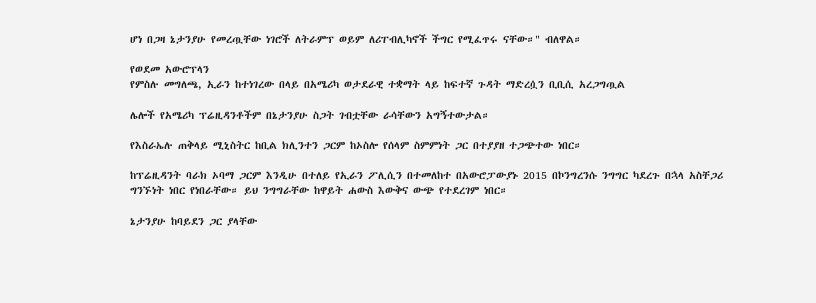ሆነ በጋዛ ኔታንያሁ የመረጧቸው ነገሮች ለትራምፕ ወይም ለሪፐብሊካኖች ችግር የሚፈጥሩ ናቸው።" ብለዋል።

የወደመ አውሮፕላን
የምስሉ መግለጫ, ኢራን ከተነገረው በላይ በአሜሪካ ወታደራዊ ተቋማት ላይ ከፍተኛ ጉዳት ማድረሷን ቢቢሲ አረጋግጧል

ሌሎች የአሜሪካ ፕሬዚዳንቶችም በኔታንያሁ ስጋት ገብቷቸው ራሳቸውን አግኝተውታል።

የእስራኤሉ ጠቅላይ ሚኒስትር ከቢል ክሊንተን ጋርም ከኦስሎ የሰላም ስምምነት ጋር በተያያዘ ተጋጭተው ነበር።

ከፕሬዚዳንት ባራክ ኦባማ ጋርም እንዲሁ በተለይ የኢራን ፖሊሲን በተመለከተ በአውሮፓውያኑ 2015 በኮንግረንሱ ንግግር ካደረጉ በኋላ አስቸጋሪ ግንኙነት ነበር የነበራቸው። ይህ ንግግራቸው ከዋይት ሐውስ እውቅና ውጭ የተደረገም ነበር።

ኔታንያሁ ከባይደን ጋር ያላቸው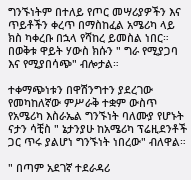ግንኙነትም በተለይ የጦር መሣሪያዎችን እና ጥይቶችን ቀረጥ በማስከፈል አሜሪካ ላይ ክስ ካቀረቡ በኋላ የሻከረ ይመስል ነበር። በወቅቱ ዋይት ሃውስ ክሱን " ግራ የሚያጋባ እና የሚያበሳጭ" ብሎታል።

ተቀማጭነቱን በዋሽንግተን ያደረገው የመካከለኛው ምሥራቅ ተቋም ውስጥ የአሜሪካ እስራኤል ግንኙነት ባለሙያ የሆኑት ናታን ሳቺስ " ኔታንያሁ ከአሜሪካ ፕሬዚደንቶች ጋር ጥሩ ያልሆነ ግንኙነት ነበረው" ብለዋል።

" በጣም አደገኛ ተደራዳሪ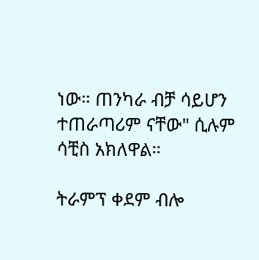ነው። ጠንካራ ብቻ ሳይሆን ተጠራጣሪም ናቸው" ሲሉም ሳቺስ አክለዋል።

ትራምፕ ቀደም ብሎ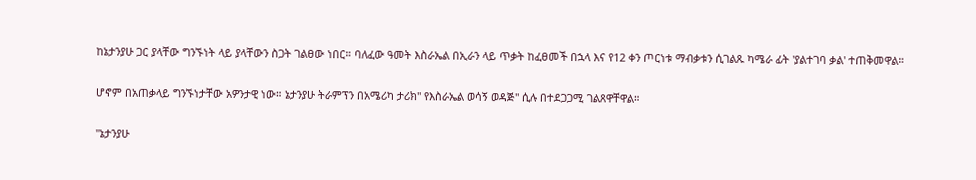ከኔታንያሁ ጋር ያላቸው ግንኙነት ላይ ያላቸውን ስጋት ገልፀው ነበር። ባለፈው ዓመት እስራኤል በኢራን ላይ ጥቃት ከፈፀመች በኋላ እና የ12 ቀን ጦርነቱ ማብቃቱን ሲገልጹ ካሜራ ፊት 'ያልተገባ ቃል' ተጠቅመዋል።

ሆኖም በአጠቃላይ ግንኙነታቸው አዎንታዊ ነው። ኔታንያሁ ትራምፕን በአሜሪካ ታሪክ" የእስራኤል ወሳኝ ወዳጅ" ሲሉ በተደጋጋሚ ገልጸዋቸዋል።

"ኔታንያሁ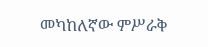መካከለኛው ምሥራቅ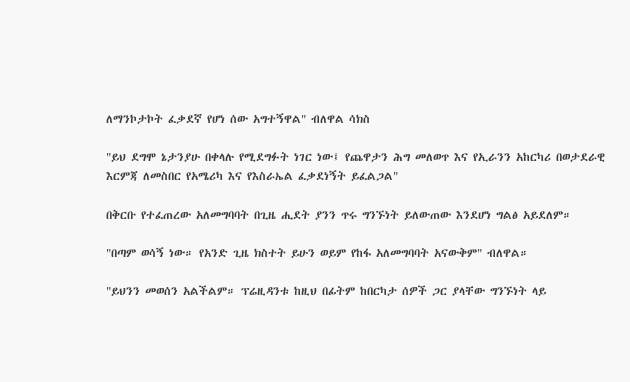ለማንኮታኮት ፈቃደኛ የሆነ ሰው አግተኝዋል" ብለዋል ሳክስ

"ይህ ደግሞ ኔታንያሁ በቀላሉ የሚደግፉት ነገር ነው፤ የጨዋታን ሕግ መለወጥ እና የኢራንን አከርካሪ በወታደራዊ እርምጃ ለመስበር የአሜሪካ እና የእስራኤል ፈቃደነኝት ይፈልጋል"

በቅርቡ የተፈጠረው አለመግባባት በጊዜ ሒደት ያንን ጥሩ ግንኙነት ይለውጠው እንደሆነ ግልፅ አይደለም።

"በጣም ወሳኝ ነው። የአንድ ጊዜ ክስተት ይሁን ወይም የከፋ አለመግባባት አናውቅም" ብለዋል።

"ይህንን መወሰን አልችልም። ፕሬዚዳንቱ ከዚህ በፊትም ከበርካታ ሰዎች ጋር ያላቸው ግንኙነት ላይ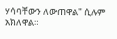ሃሳባቸውን ለውጠዋል" ሲሉም አክለዋል።